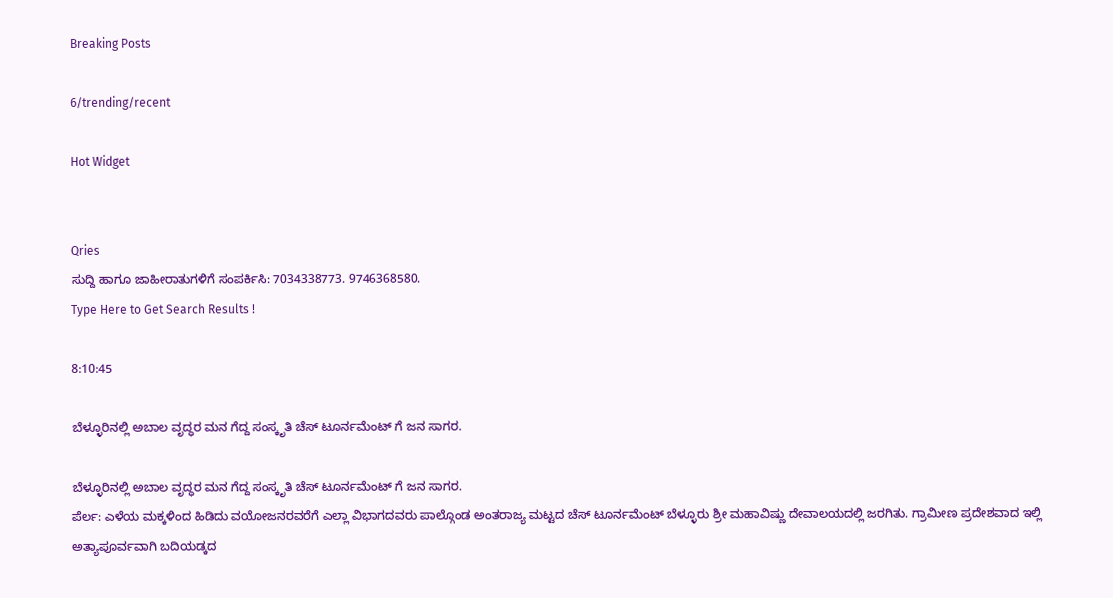Breaking Posts

6/trending/recent

Hot Widget


Qries
ಸುದ್ದಿ ಹಾಗೂ ಜಾಹೀರಾತುಗಳಿಗೆ ಸಂಪರ್ಕಿಸಿ: 7034338773. 9746368580.
Type Here to Get Search Results !

8:10:45

ಬೆಳ್ಳೂರಿನಲ್ಲಿ ಅಬಾಲ ವೃದ್ಧರ ಮನ ಗೆದ್ದ ಸಂಸ್ಕೃತಿ ಚೆಸ್ ಟೂರ್ನಮೆಂಟ್ ಗೆ ಜನ ಸಾಗರ.

ಬೆಳ್ಳೂರಿನಲ್ಲಿ ಅಬಾಲ ವೃದ್ಧರ ಮನ ಗೆದ್ದ ಸಂಸ್ಕೃತಿ ಚೆಸ್ ಟೂರ್ನಮೆಂಟ್ ಗೆ ಜನ ಸಾಗರ.
ಪೆರ್ಲ: ಎಳೆಯ ಮಕ್ಕಳಿಂದ ಹಿಡಿದು ವಯೋಜನರವರೆಗೆ ಎಲ್ಲಾ ವಿಭಾಗದವರು ಪಾಲ್ಗೊಂಡ ಅಂತರಾಜ್ಯ ಮಟ್ಟದ ಚೆಸ್ ಟೂರ್ನಮೆಂಟ್‌ ಬೆಳ್ಳೂರು ಶ್ರೀ ಮಹಾವಿಷ್ಣು ದೇವಾಲಯದಲ್ಲಿ ಜರಗಿತು. ಗ್ರಾಮೀಣ ಪ್ರದೇಶವಾದ ಇಲ್ಲಿ ಅತ್ಯಾಪೂರ್ವವಾಗಿ ಬದಿಯಡ್ಕದ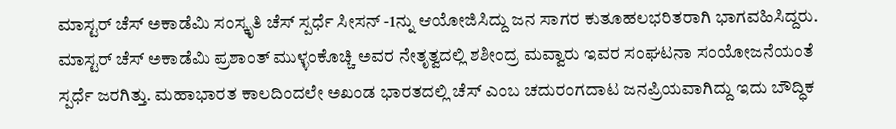ಮಾಸ್ಟರ್ ಚೆಸ್ ಅಕಾಡೆಮಿ ಸಂಸ್ಕೃತಿ ಚೆಸ್ ಸ್ಪರ್ಧೆ ಸೀಸನ್ -1ನ್ನು ಆಯೋಜಿಸಿದ್ದು ಜನ ಸಾಗರ ಕುತೂಹ‌ಲ‌ಭರಿತರಾಗಿ ಭಾಗವಹಿಸಿದ್ದರು.
ಮಾಸ್ಟರ್ ಚೆಸ್ ಅಕಾಡೆಮಿ ಪ್ರಶಾಂತ್ ಮುಳ್ಳಂಕೊಚ್ಚಿ ಅವರ ನೇತೃತ್ವದಲ್ಲಿ ಶಶೀಂದ್ರ ಮವ್ವಾರು ಇವರ ಸಂಘಟನಾ ಸಂಯೋಜನೆಯಂತೆ ಸ್ಪರ್ಧೆ ಜರಗಿತ್ತು. ಮಹಾಭಾರತ ಕಾಲದಿಂದಲೇ ಅಖಂಡ ಭಾರತದಲ್ಲಿ ಚೆಸ್ ಎಂಬ ಚದುರಂಗದಾಟ ಜನಪ್ರಿಯವಾಗಿದ್ದು ಇದು ಬೌದ್ಧಿಕ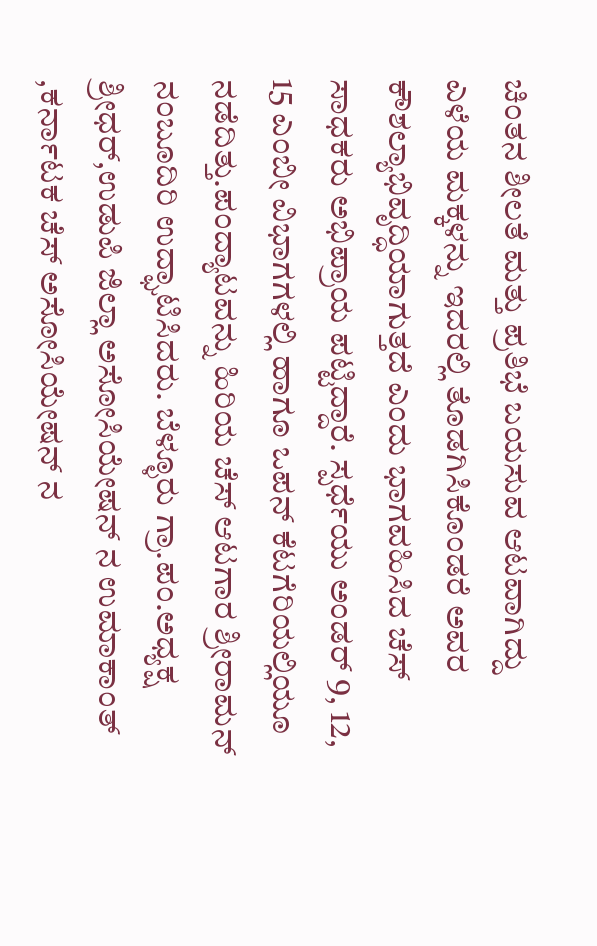ಚಿಂತನ ಶೀಲತೆ ಮತ್ತು ಪ್ರತಿಭೆ ಬಯಸುವ ಆಟವಾಗಿದ್ದು ಎಳೆಯ ಮಕ್ಕಳನ್ನು ಇದರಲ್ಲಿ ತೊಡಗಿಸಿಕೊಂಡರೆ ಅವರ ಕೌಶಲ್ಯಾಭಿವೃದ್ಧಿಯಾಗುತ್ತದೆ ಎಂದು ಭಾಗವಹಿಸಿದ ಚೆಸ್ ಸಾಧಕರು ಅಭಿಪ್ರಾಯ ಪಟ್ಟಿದ್ದಾರೆ. ಸ್ಪರ್ಧೆಯು ಅಂಡರ್ 9, 12, 15 ಎಂಬೀ ವಿಭಾಗಗಳಲ್ಲಿ ಹಾಗೂ ಒಪನ್ ಕೆಟಗೆರಿಯಲ್ಲಿಯೂ ನಡೆದಿತ್ತು.ಪಂದ್ಯಾಟವನ್ನು ಹಿರಿಯ ಚೆಸ್ ಆಟಗಾರ ಶ್ರೀರಾಮನ್ ನಂಬೂದಿರಿ ಉದ್ಘಾಟಿಸಿದರು. ಬೆಳ್ಳೂರು ಗ್ರಾ.ಪಂ.ಅಧ್ಯಕ್ಷ ಶ್ರೀಧರ್,ಉಡುಪಿ ಜಿಲ್ಲಾ ಅಸೋಸಿಯೇಷನ್ ನ ಉಮಾಕಾಂತ್ ,ಕರ್ನಾಟಕ ಚೆಸ್ ಅಸೋಸಿಯೇಷನ್ ನ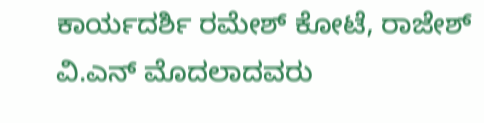ಕಾರ್ಯದರ್ಶಿ ರಮೇಶ್ ಕೋಟೆ, ರಾಜೇಶ್ ವಿ.ಎನ್ ಮೊದಲಾದವರು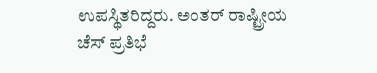ಉಪಸ್ಥಿತರಿದ್ದರು. ಅಂತರ್ ರಾಷ್ಟ್ರೀಯ ಚೆಸ್ ಪ್ರತಿಭೆ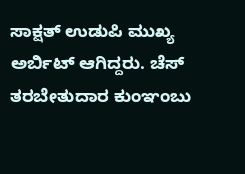ಸಾಕ್ಷತ್ ಉಡುಪಿ ಮುಖ್ಯ ಅರ್ಬಿಟ್ ಆಗಿದ್ದರು. ಚೆಸ್ ತರಬೇತುದಾರ ಕುಂಞಂಬು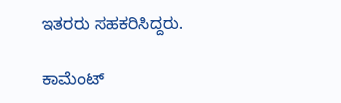ಇತರರು ಸಹಕರಿಸಿದ್ದರು.

ಕಾಮೆಂಟ್‌‌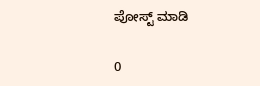ಪೋಸ್ಟ್‌ ಮಾಡಿ

0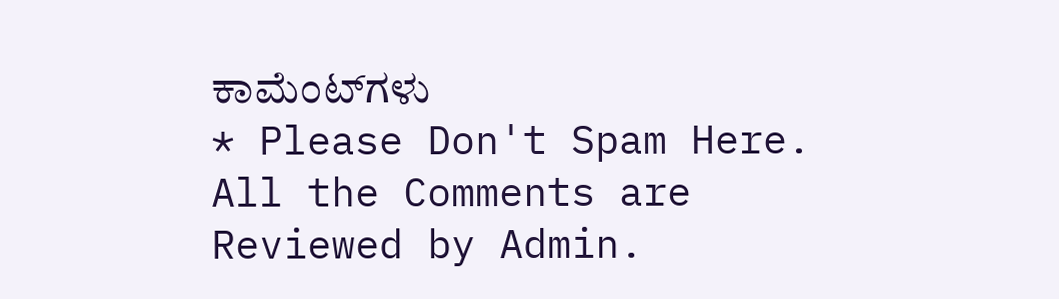ಕಾಮೆಂಟ್‌ಗಳು
* Please Don't Spam Here. All the Comments are Reviewed by Admin.